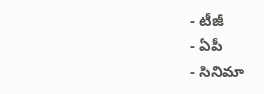- టీజీ
- ఏపీ
- సినిమా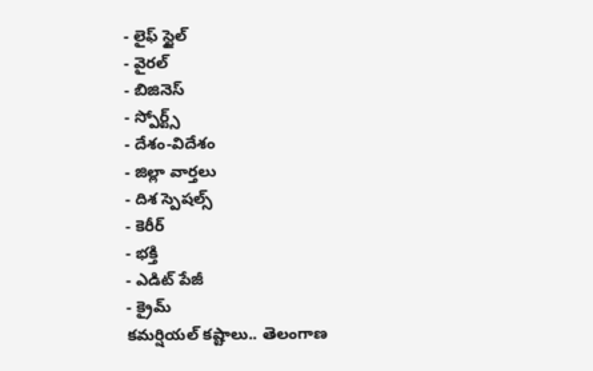- లైఫ్ స్టైల్
- వైరల్
- బిజినెస్
- స్పోర్ట్స్
- దేశం-విదేశం
- జిల్లా వార్తలు
- దిశ స్పెషల్స్
- కెరీర్
- భక్తి
- ఎడిట్ పేజీ
- క్రైమ్
కమర్షియల్ కష్టాలు.. తెలంగాణ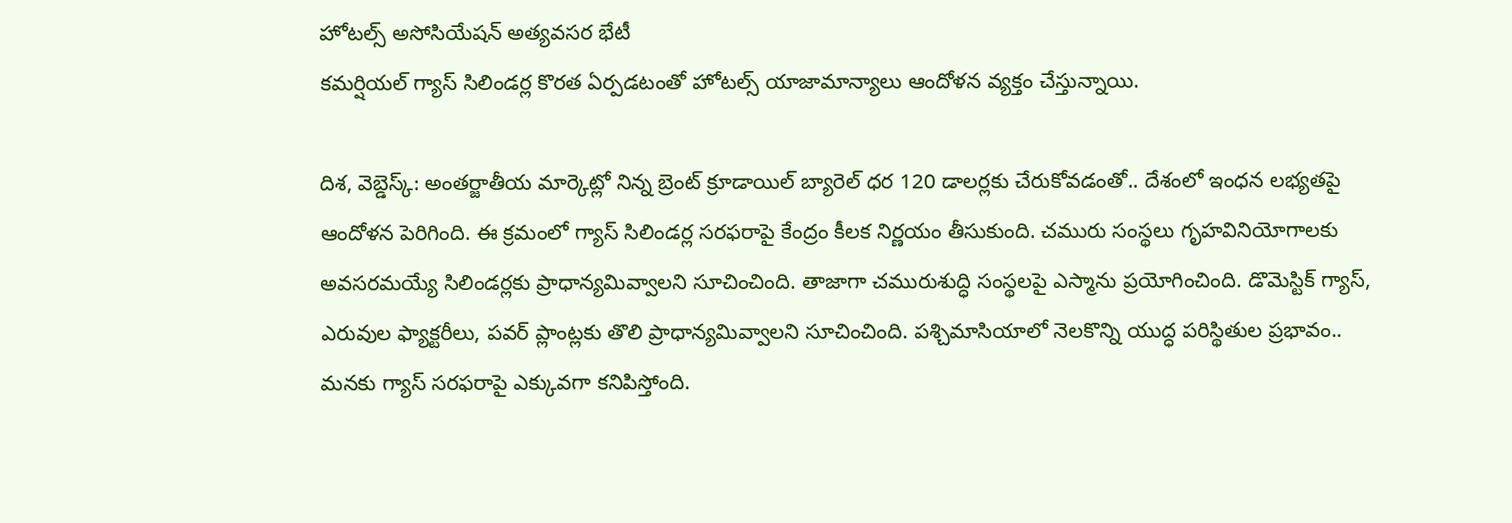హోటల్స్ అసోసియేషన్ అత్యవసర భేటీ
కమర్షియల్ గ్యాస్ సిలిండర్ల కొరత ఏర్పడటంతో హోటల్స్ యాజామాన్యాలు ఆందోళన వ్యక్తం చేస్తున్నాయి.

దిశ, వెబ్డెస్క్: అంతర్జాతీయ మార్కెట్లో నిన్న బ్రెంట్ క్రూడాయిల్ బ్యారెల్ ధర 120 డాలర్లకు చేరుకోవడంతో.. దేశంలో ఇంధన లభ్యతపై ఆందోళన పెరిగింది. ఈ క్రమంలో గ్యాస్ సిలిండర్ల సరఫరాపై కేంద్రం కీలక నిర్ణయం తీసుకుంది. చమురు సంస్థలు గృహవినియోగాలకు అవసరమయ్యే సిలిండర్లకు ప్రాధాన్యమివ్వాలని సూచించింది. తాజాగా చమురుశుద్ధి సంస్థలపై ఎస్మాను ప్రయోగించింది. డొమెస్టిక్ గ్యాస్, ఎరువుల ఫ్యాక్టరీలు, పవర్ ప్లాంట్లకు తొలి ప్రాధాన్యమివ్వాలని సూచించింది. పశ్చిమాసియాలో నెలకొన్ని యుద్ధ పరిస్థితుల ప్రభావం.. మనకు గ్యాస్ సరఫరాపై ఎక్కువగా కనిపిస్తోంది.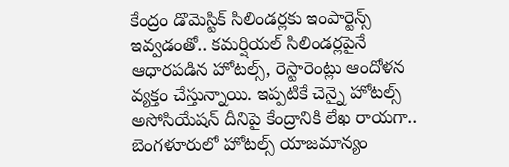కేంద్రం డొమెస్టిక్ సిలిండర్లకు ఇంపార్టెన్స్ ఇవ్వడంతో.. కమర్షియల్ సిలిండర్లపైనే ఆధారపడిన హోటల్స్, రెస్టారెంట్లు ఆందోళన వ్యక్తం చేస్తున్నాయి. ఇప్పటికే చెన్నై హోటల్స్ అసోసియేషన్ దీనిపై కేంద్రానికి లేఖ రాయగా.. బెంగళూరులో హోటల్స్ యాజమాన్యం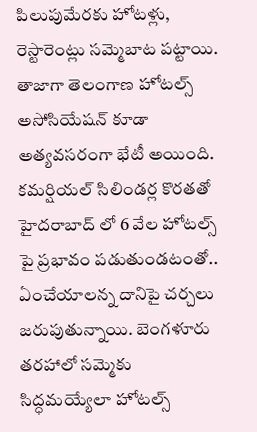పిలుపుమేరకు హోటళ్లు, రెస్టారెంట్లు సమ్మెబాట పట్టాయి. తాజాగా తెలంగాణ హోటల్స్ అసోసియేషన్ కూడా అత్యవసరంగా భేటీ అయింది. కమర్షియల్ సిలిండర్ల కొరతతో హైదరాబాద్ లో 6 వేల హోటల్స్ పై ప్రభావం పడుతుండటంతో.. ఏంచేయాలన్న దానిపై చర్చలు జరుపుతున్నాయి. బెంగళూరు తరహాలో సమ్మెకు సిద్ధమయ్యేలా హోటల్స్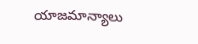యాజమాన్యాలు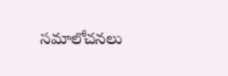సమాలోచనలు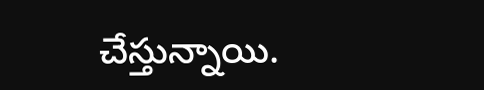చేస్తున్నాయి.